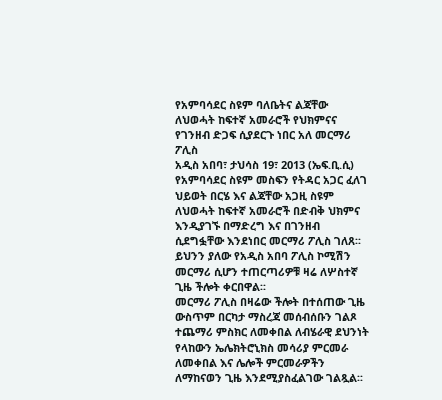የአምባሳደር ስዩም ባለቤትና ልጃቸው ለህወሓት ከፍተኛ አመራሮች የህክምናና የገንዘብ ድጋፍ ሲያደርጉ ነበር አለ መርማሪ ፖሊስ
አዲስ አበባ፣ ታህሳስ 19፣ 2013 (ኤፍ.ቢ.ሲ) የአምባሳደር ስዩም መስፍን የትዳር አጋር ፈለገ ህይወት በርሄ እና ልጃቸው አጋዚ ስዩም ለህወሓት ከፍተኛ አመራሮች በድብቅ ህክምና እንዲያገኙ በማድረግ እና በገንዘብ ሲደግፏቸው እንደነበር መርማሪ ፖሊስ ገለጸ፡፡
ይህንን ያለው የአዲስ አበባ ፖሊስ ኮሚሽን መርማሪ ሲሆን ተጠርጣሪዎቹ ዛሬ ለሦስተኛ ጊዜ ችሎት ቀርበዋል፡፡
መርማሪ ፖሊስ በዛሬው ችሎት በተሰጠው ጊዜ ውስጥም በርካታ ማስረጃ መሰብሰቡን ገልጾ ተጨማሪ ምስክር ለመቀበል ለብሄራዊ ደህንነት የላከውን ኤሌክትሮኒክስ መሳሪያ ምርመራ ለመቀበል እና ሌሎች ምርመራዎችን ለማከናወን ጊዜ እንደሚያስፈልገው ገልጿል፡፡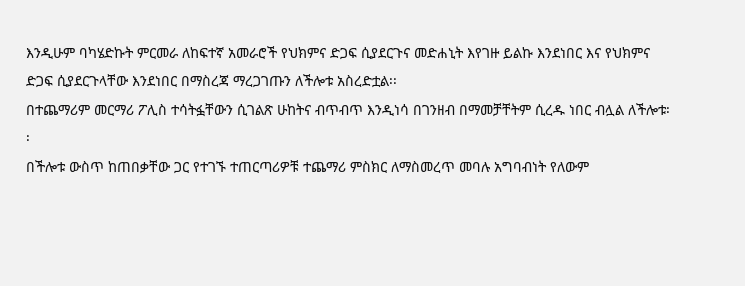እንዲሁም ባካሄድኩት ምርመራ ለከፍተኛ አመራሮች የህክምና ድጋፍ ሲያደርጉና መድሐኒት እየገዙ ይልኩ እንደነበር እና የህክምና ድጋፍ ሲያደርጉላቸው እንደነበር በማስረጃ ማረጋገጡን ለችሎቱ አስረድቷል፡፡
በተጨማሪም መርማሪ ፖሊስ ተሳትፏቸውን ሲገልጽ ሁከትና ብጥብጥ እንዲነሳ በገንዘብ በማመቻቸትም ሲረዱ ነበር ብሏል ለችሎቱ፡፡
በችሎቱ ውስጥ ከጠበቃቸው ጋር የተገኙ ተጠርጣሪዎቹ ተጨማሪ ምስክር ለማስመረጥ መባሉ አግባብነት የለውም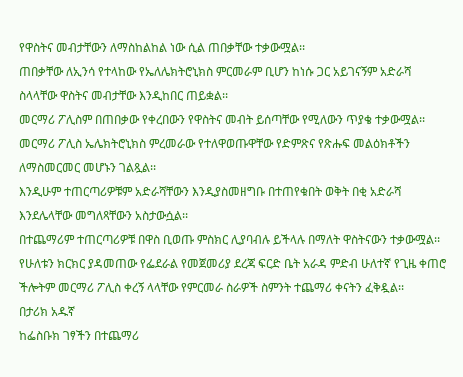የዋስትና መብታቸውን ለማስከልከል ነው ሲል ጠበቃቸው ተቃውሟል፡፡
ጠበቃቸው ለኢንሳ የተላከው የኤለሌክትሮኒክስ ምርመራም ቢሆን ከነሱ ጋር አይገናኝም አድራሻ ስላላቸው ዋስትና መብታቸው እንዲከበር ጠይቋል፡፡
መርማሪ ፖሊስም በጠበቃው የቀረበውን የዋስትና መብት ይሰጣቸው የሚለውን ጥያቄ ተቃውሟል፡፡
መርማሪ ፖሊስ ኤሌክትሮኒክስ ምረመራው የተለዋወጡዋቸው የድምጽና የጽሑፍ መልዕክቶችን ለማስመርመር መሆኑን ገልጿል፡፡
እንዲሁም ተጠርጣሪዎቹም አድራሻቸውን እንዲያስመዘግቡ በተጠየቁበት ወቅት በቂ አድራሻ እንደሌላቸው መግለጻቸውን አስታውሷል፡፡
በተጨማሪም ተጠርጣሪዎቹ በዋስ ቢወጡ ምስክር ሊያባብሉ ይችላሉ በማለት ዋስትናውን ተቃውሟል፡፡
የሁለቱን ክርክር ያዳመጠው የፌደራል የመጀመሪያ ደረጃ ፍርድ ቤት አራዳ ምድብ ሁለተኛ የጊዜ ቀጠሮ ችሎትም መርማሪ ፖሊስ ቀረኝ ላላቸው የምርመራ ስራዎች ስምንት ተጨማሪ ቀናትን ፈቅዷል፡፡
በታሪክ አዱኛ
ከፌስቡክ ገፃችን በተጨማሪ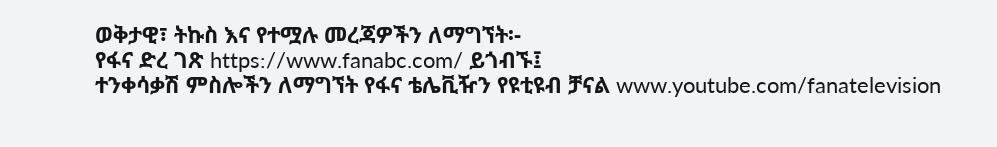ወቅታዊ፣ ትኩስ እና የተሟሉ መረጃዎችን ለማግኘት፡-
የፋና ድረ ገጽ https://www.fanabc.com/ ይጎብኙ፤
ተንቀሳቃሽ ምስሎችን ለማግኘት የፋና ቴሌቪዥን የዩቲዩብ ቻናል www.youtube.com/fanatelevision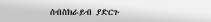ሰብስክራይብ ያድርጉ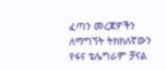ፈጣን መረጃዎችን ለማግኘት ትክክለኛውን የፋና ቴሌግራም ቻናል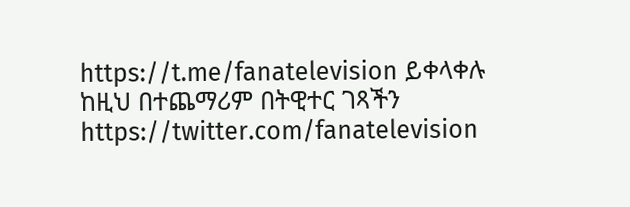https://t.me/fanatelevision ይቀላቀሉ
ከዚህ በተጨማሪም በትዊተር ገጻችን https://twitter.com/fanatelevision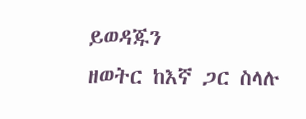ይወዳጁን
ዘወትር ከእኛ ጋር ስላሉ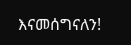እናመሰግናለን!